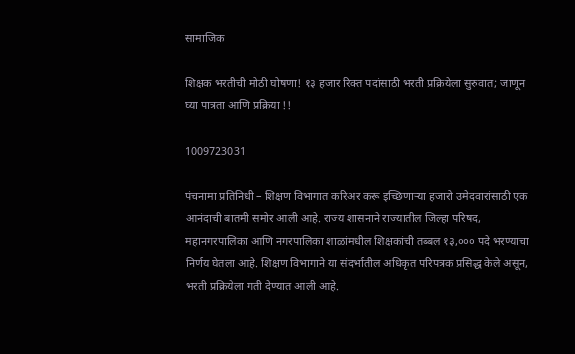सामाजिक

शिक्षक भरतीची मोठी घोषणा! १३ हजार रिक्त पदांसाठी भरती प्रक्रियेला सुरुवात; जाणून घ्या पात्रता आणि प्रक्रिया !!

1009723031

पंचनामा प्रतिनिधी – शिक्षण विभागात करिअर करू इच्छिणाऱ्या हजारो उमेदवारांसाठी एक आनंदाची बातमी समोर आली आहे. राज्य शासनाने राज्यातील जिल्हा परिषद, महानगरपालिका आणि नगरपालिका शाळांमधील शिक्षकांची तब्बल १३,००० पदे भरण्याचा निर्णय घेतला आहे. शिक्षण विभागाने या संदर्भातील अधिकृत परिपत्रक प्रसिद्ध केले असून, भरती प्रक्रियेला गती देण्यात आली आहे.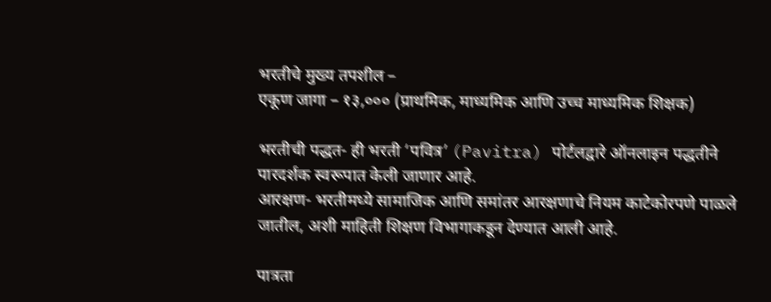भरतीचे मुख्य तपशील –
एकूण जागा – १३,००० (प्राथमिक, माध्यमिक आणि उच्च माध्यमिक शिक्षक)

भरतीची पद्धत- ही भरती ‘पवित्र’ (Pavitra) पोर्टलद्वारे ऑनलाइन पद्धतीने पारदर्शक स्वरूपात केली जाणार आहे.
आरक्षण- भरतीमध्ये सामाजिक आणि समांतर आरक्षणाचे नियम काटेकोरपणे पाळले जातील, अशी माहिती शिक्षण विभागाकडून देण्यात आली आहे.

पात्रता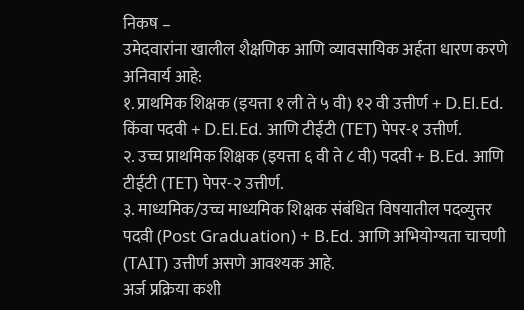निकष –
उमेदवारांना खालील शैक्षणिक आणि व्यावसायिक अर्हता धारण करणे अनिवार्य आहे:
१. प्राथमिक शिक्षक (इयत्ता १ ली ते ५ वी) १२ वी उत्तीर्ण + D.El.Ed. किंवा पदवी + D.El.Ed. आणि टीईटी (TET) पेपर-१ उत्तीर्ण.
२. उच्च प्राथमिक शिक्षक (इयत्ता ६ वी ते ८ वी) पदवी + B.Ed. आणि टीईटी (TET) पेपर-२ उत्तीर्ण.
३. माध्यमिक/उच्च माध्यमिक शिक्षक संबंधित विषयातील पदव्युत्तर पदवी (Post Graduation) + B.Ed. आणि अभियोग्यता चाचणी (TAIT) उत्तीर्ण असणे आवश्यक आहे.
अर्ज प्रक्रिया कशी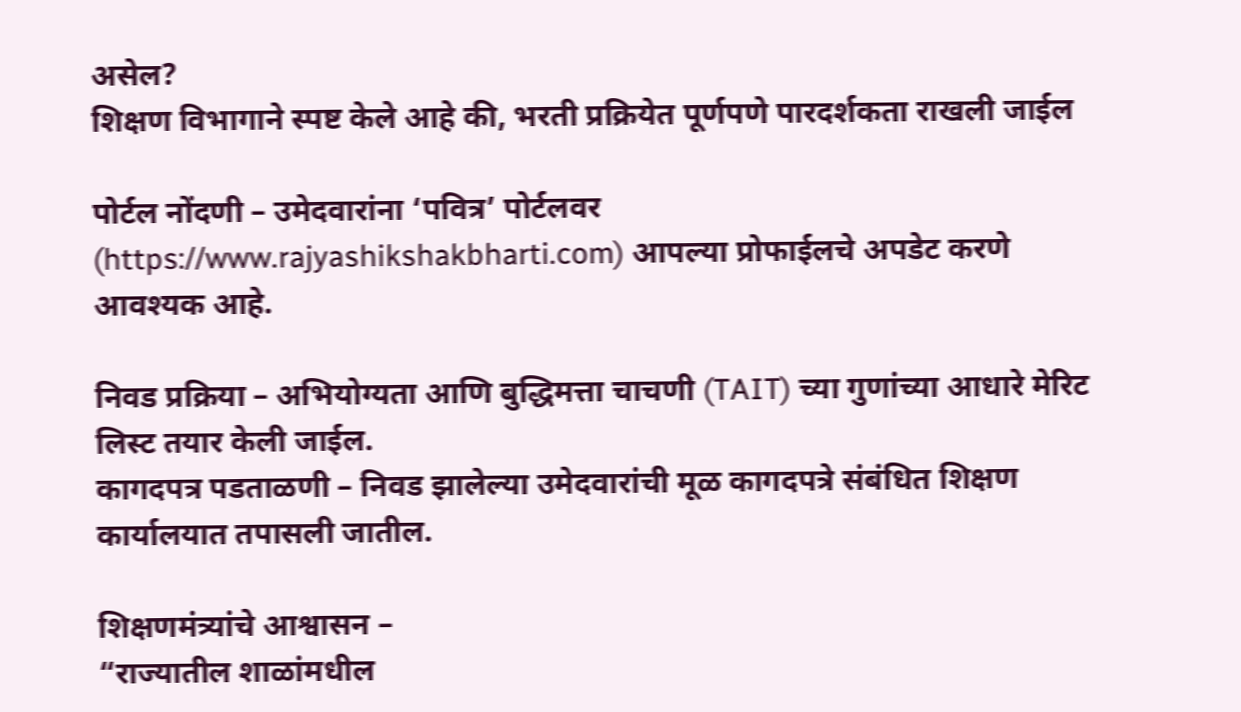असेल?
शिक्षण विभागाने स्पष्ट केले आहे की, भरती प्रक्रियेत पूर्णपणे पारदर्शकता राखली जाईल

पोर्टल नोंदणी – उमेदवारांना ‘पवित्र’ पोर्टलवर (https://www.rajyashikshakbharti.com) आपल्या प्रोफाईलचे अपडेट करणे आवश्यक आहे.

निवड प्रक्रिया – अभियोग्यता आणि बुद्धिमत्ता चाचणी (TAIT) च्या गुणांच्या आधारे मेरिट लिस्ट तयार केली जाईल.
कागदपत्र पडताळणी – निवड झालेल्या उमेदवारांची मूळ कागदपत्रे संबंधित शिक्षण कार्यालयात तपासली जातील.

शिक्षणमंत्र्यांचे आश्वासन –
“राज्यातील शाळांमधील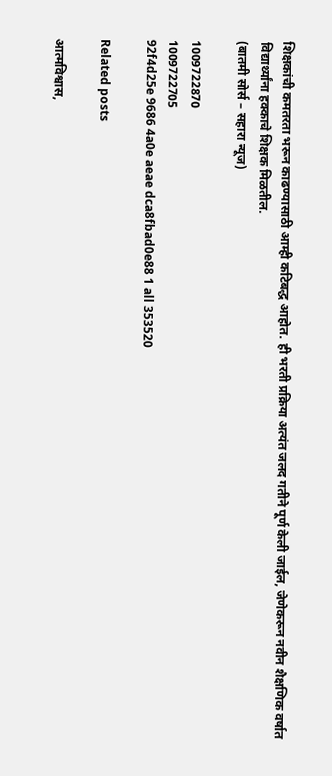शिक्षकांची कमतरता भरून काढण्यासाठी आम्ही कटिबद्ध आहोत. ही भरती प्रक्रिया अत्यंत जलद गतीने पूर्ण केली जाईल, जेणेकरून नवीन शैक्षणिक वर्षात विद्यार्थ्यांना हक्काचे शिक्षक मिळतील.
(बातमी सोर्स – सहारा न्यूज)

1009722870
1009722705
92f4d25e 9686 4a0e aeae dca8fbad0e88 1 all 353520

Related posts

आत्मविश्वास,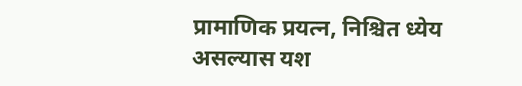प्रामाणिक प्रयत्न, निश्चित ध्येय असल्यास यश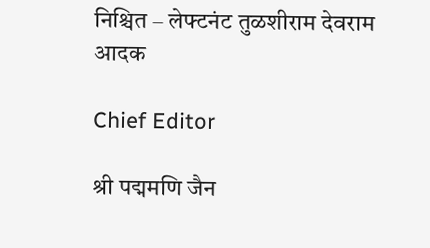निश्चित – लेफ्टनंट तुळशीराम देवराम आदक

Chief Editor

श्री पद्ममणि जैन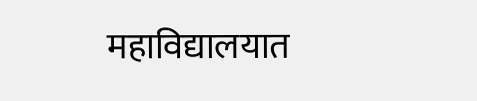महाविद्यालयात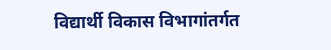विद्यार्थी विकास विभागांतर्गत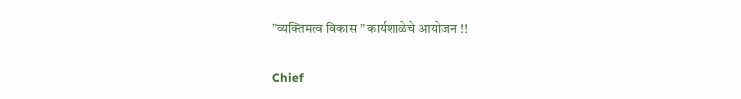”व्यक्तिमत्व विकास ” कार्यशाळेचे आयोजन !!

Chief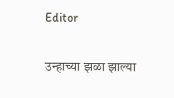Editor

उन्हाच्या झळा झाल्या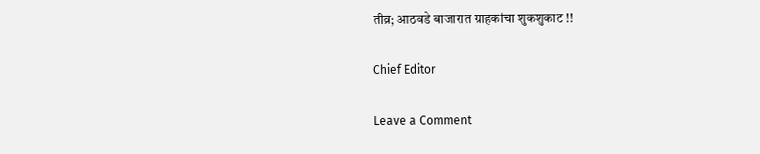तीव्र; आठवडे बाजारात ग्राहकांचा शुकशुकाट !!

Chief Editor

Leave a Comment